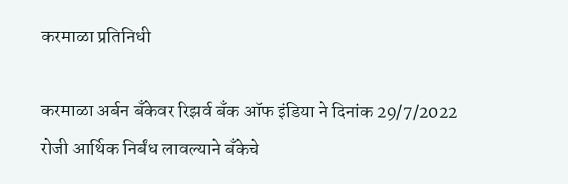करमाळा प्रतिनिधी

करमाळा अर्बन बँकेवर रिझर्व बँक ऑफ इंडिया ने दिनांक 29/7/2022 रोजी आर्थिक निर्बंध लावल्याने बँकेचे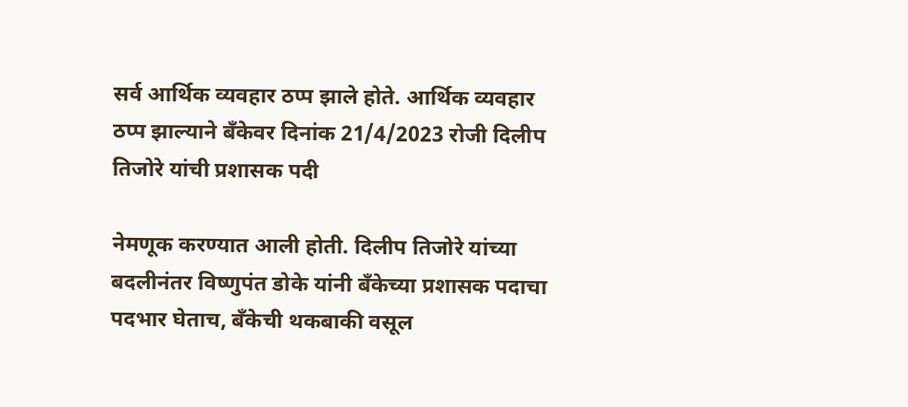सर्व आर्थिक व्यवहार ठप्प झाले होते. आर्थिक व्यवहार ठप्प झाल्याने बँकेवर दिनांक 21/4/2023 रोजी दिलीप तिजोरे यांची प्रशासक पदी

नेमणूक करण्यात आली होती. दिलीप तिजोरे यांच्या बदलीनंतर विष्णुपंत डोके यांनी बँकेच्या प्रशासक पदाचा पदभार घेताच, बँकेची थकबाकी वसूल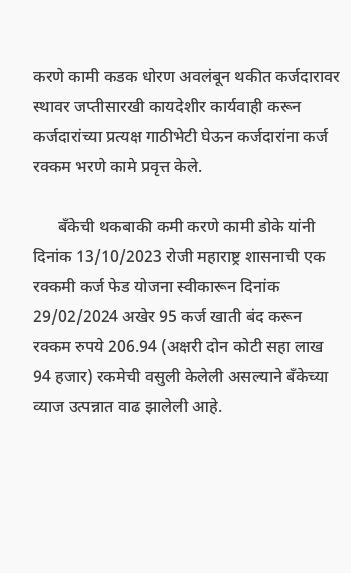करणे कामी कडक धोरण अवलंबून थकीत कर्जदारावर स्थावर जप्तीसारखी कायदेशीर कार्यवाही करून कर्जदारांच्या प्रत्यक्ष गाठीभेटी घेऊन कर्जदारांना कर्ज रक्कम भरणे कामे प्रवृत्त केले.

      बँकेची थकबाकी कमी करणे कामी डोके यांनी दिनांक 13/10/2023 रोजी महाराष्ट्र शासनाची एक रक्कमी कर्ज फेड योजना स्वीकारून दिनांक 29/02/2024 अखेर 95 कर्ज खाती बंद करून रक्कम रुपये 206.94 (अक्षरी दोन कोटी सहा लाख 94 हजार) रकमेची वसुली केलेली असल्याने बँकेच्या व्याज उत्पन्नात वाढ झालेली आहे.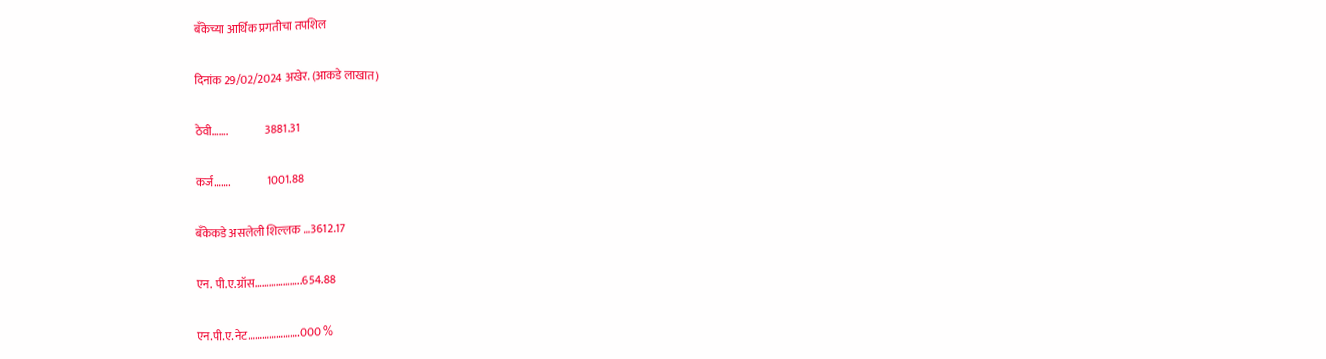बँकेच्या आर्थिक प्रगतीचा तपशिल

दिनांक 29/02/2024 अखेर. (आकडे लाखात)

ठेवी…….                3881.31

कर्ज…….                1001.88

बँकेकडे असलेली शिल्लक …3612.17

एन. पी.ए.ग्रॉस………………..654.88

एन.पी.ए.नेट………………….000 %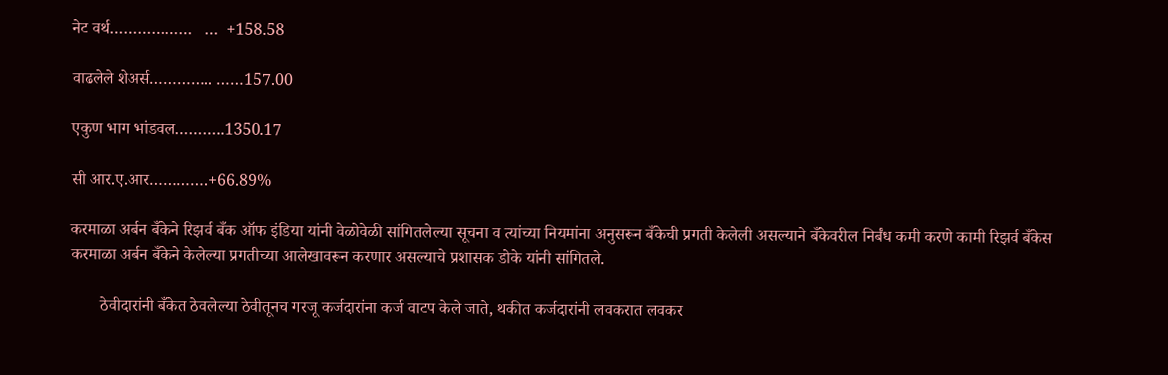नेट वर्थ………………   …  +158.58

वाढलेले शेअर्स………….. ……157.00

एकुण भाग भांडवल………..1350.17

सी आर.ए.आर………….+66.89%

करमाळा अर्बन बँकेने रिझर्व बँक ऑफ इंडिया यांनी वेळोवेळी सांगितलेल्या सूचना व त्यांच्या नियमांना अनुसरून बँकेची प्रगती केलेली असल्याने बँकेवरील निर्बंध कमी करणे कामी रिझर्व बँकेस करमाळा अर्बन बँकेने केलेल्या प्रगतीच्या आलेखावरून करणार असल्याचे प्रशासक डोके यांनी सांगितले.

       ठेवीदारांनी बँकेत ठेवलेल्या ठेवीतूनच गरजू कर्जदारांना कर्ज वाटप केले जाते, थकीत कर्जदारांनी लवकरात लवकर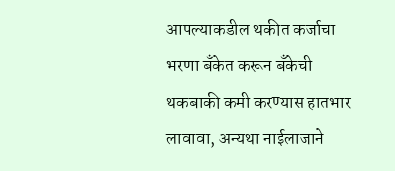आपल्याकडील थकीत कर्जाचा भरणा बँकेत करून बँकेची थकबाकी कमी करण्यास हातभार लावावा, अन्यथा नाईलाजाने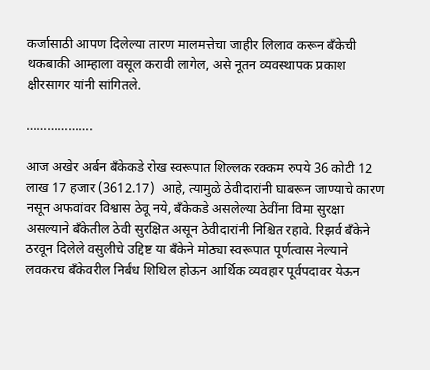कर्जासाठी आपण दिलेल्या तारण मालमत्तेचा जाहीर लिलाव करून बँकेची थकबाकी आम्हाला वसूल करावी लागेल, असे नूतन व्यवस्थापक प्रकाश क्षीरसागर यांनी सांगितले.

……………….

आज अखेर अर्बन बँकेकडे रोख स्वरूपात शिल्लक रक्कम रुपये 36 कोटी 12 लाख 17 हजार (3612.17)  आहे, त्यामुळे ठेवीदारांनी घाबरून जाण्याचे कारण नसून अफवांवर विश्वास ठेवू नये, बँकेकडे असलेल्या ठेवींना विमा सुरक्षा असल्याने बँकेतील ठेवी सुरक्षित असून ठेवीदारांनी निश्चित रहावे. रिझर्व बँकेने ठरवून दिलेले वसुलीचे उद्दिष्ट या बँकेने मोठ्या स्वरूपात पूर्णत्वास नेल्याने लवकरच बँकेवरील निर्बंध शिथिल होऊन आर्थिक व्यवहार पूर्वपदावर येऊन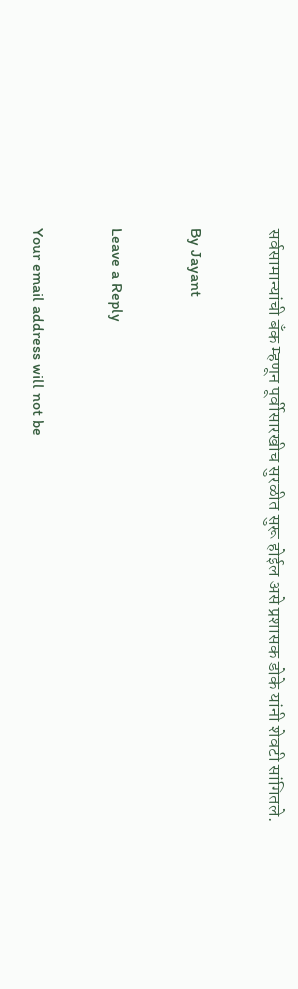सर्वसामान्यांची बँक म्हणून पूर्वीसारखीच सुरळीत सुरू होईल असे प्रशासक डोके यांनी शेवटी सांगितले.

By Jayant

Leave a Reply

Your email address will not be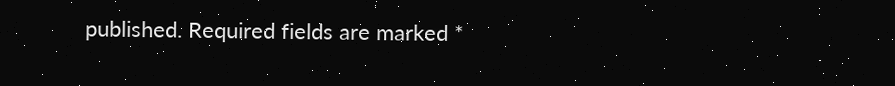published. Required fields are marked *